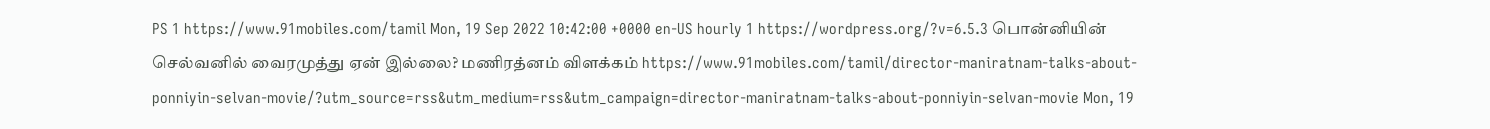PS 1 https://www.91mobiles.com/tamil Mon, 19 Sep 2022 10:42:00 +0000 en-US hourly 1 https://wordpress.org/?v=6.5.3 பொன்னியின் செல்வனில் வைரமுத்து ஏன் இல்லை? மணிரத்னம் விளக்கம் https://www.91mobiles.com/tamil/director-maniratnam-talks-about-ponniyin-selvan-movie/?utm_source=rss&utm_medium=rss&utm_campaign=director-maniratnam-talks-about-ponniyin-selvan-movie Mon, 19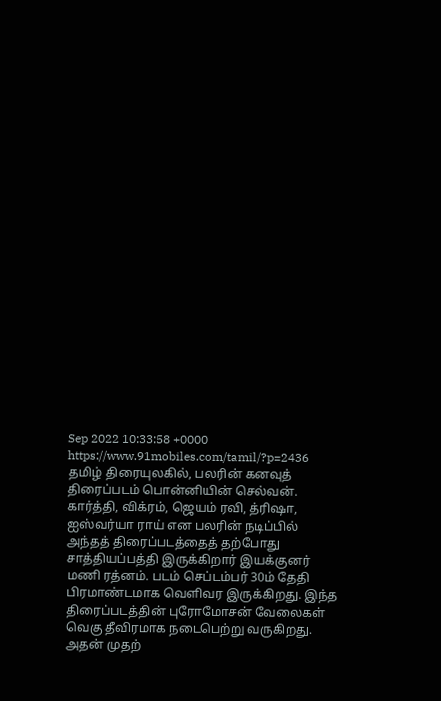Sep 2022 10:33:58 +0000 https://www.91mobiles.com/tamil/?p=2436 தமிழ் திரையுலகில், பலரின் கனவுத் திரைப்படம் பொன்னியின் செல்வன். கார்த்தி, விக்ரம், ஜெயம் ரவி, த்ரிஷா, ஐஸ்வர்யா ராய் என பலரின் நடிப்பில் அந்தத் திரைப்படத்தைத் தற்போது சாத்தியப்பத்தி இருக்கிறார் இயக்குனர் மணி ரத்னம். படம் செப்டம்பர் 30ம் தேதி பிரமாண்டமாக வெளிவர இருக்கிறது. இந்த திரைப்படத்தின் புரோமோசன் வேலைகள் வெகு தீவிரமாக நடைபெற்று வருகிறது. அதன் முதற்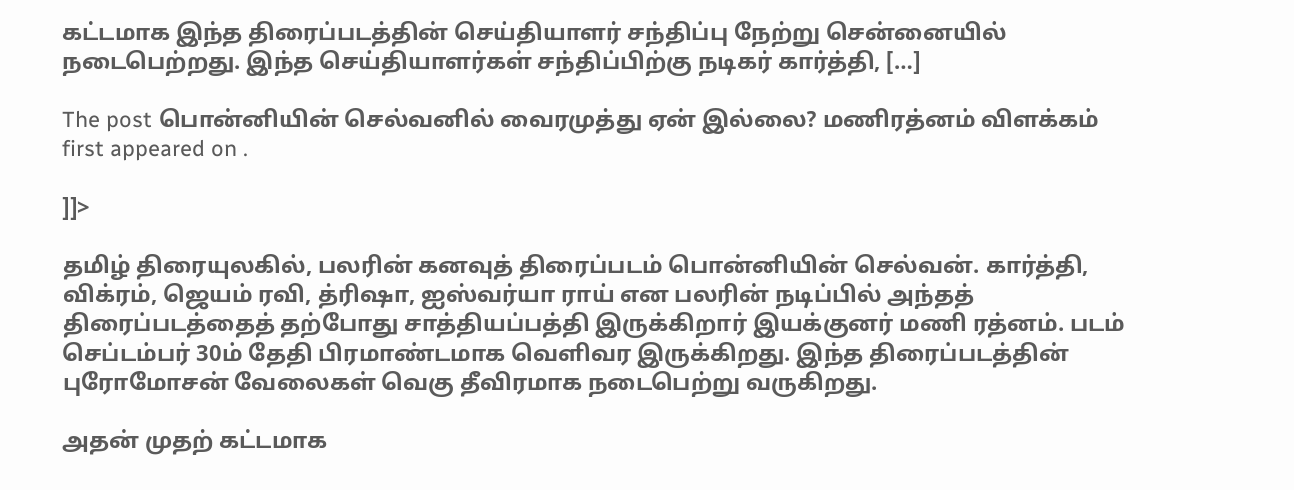கட்டமாக இந்த திரைப்படத்தின் செய்தியாளர் சந்திப்பு நேற்று சென்னையில் நடைபெற்றது. இந்த செய்தியாளர்கள் சந்திப்பிற்கு நடிகர் கார்த்தி, […]

The post பொன்னியின் செல்வனில் வைரமுத்து ஏன் இல்லை? மணிரத்னம் விளக்கம் first appeared on .

]]>

தமிழ் திரையுலகில், பலரின் கனவுத் திரைப்படம் பொன்னியின் செல்வன். கார்த்தி, விக்ரம், ஜெயம் ரவி, த்ரிஷா, ஐஸ்வர்யா ராய் என பலரின் நடிப்பில் அந்தத் திரைப்படத்தைத் தற்போது சாத்தியப்பத்தி இருக்கிறார் இயக்குனர் மணி ரத்னம். படம் செப்டம்பர் 30ம் தேதி பிரமாண்டமாக வெளிவர இருக்கிறது. இந்த திரைப்படத்தின் புரோமோசன் வேலைகள் வெகு தீவிரமாக நடைபெற்று வருகிறது.

அதன் முதற் கட்டமாக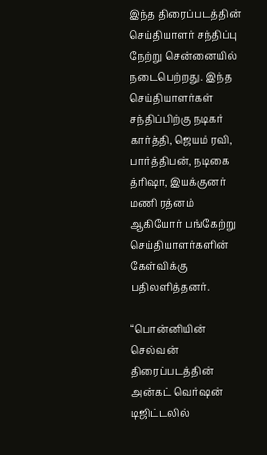இந்த திரைப்படத்தின் செய்தியாளர் சந்திப்பு நேற்று சென்னையில் நடைபெற்றது. இந்த செய்தியாளர்கள் சந்திப்பிற்கு நடிகர் கார்த்தி, ஜெயம் ரவி, பார்த்திபன், நடிகை த்ரிஷா, இயக்குனர் மணி ரத்னம் ஆகியோர் பங்கேற்று செய்தியாளர்களின் கேள்விக்கு பதிலளித்தனர்.

“பொன்னியின் செல்வன் திரைப்படத்தின் அன்கட் வெர்ஷன் டிஜிட்டலில்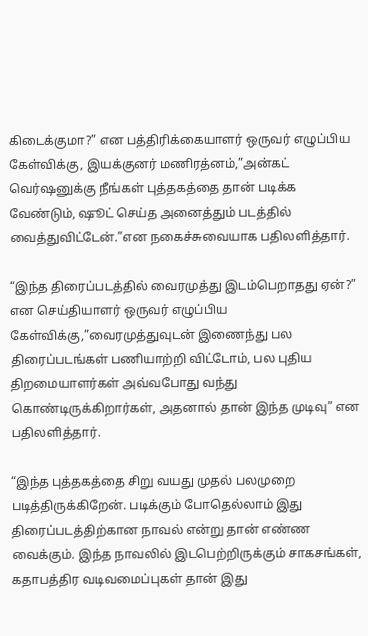கிடைக்குமா?” என பத்திரிக்கையாளர் ஒருவர் எழுப்பிய கேள்விக்கு, இயக்குனர் மணிரத்னம்,”அன்கட் வெர்ஷனுக்கு நீங்கள் புத்தகத்தை தான் படிக்க வேண்டும், ஷூட் செய்த அனைத்தும் படத்தில் வைத்துவிட்டேன்.”என நகைச்சுவையாக பதிலளித்தார்.

“இந்த திரைப்படத்தில் வைரமுத்து இடம்பெறாதது ஏன்?” என செய்தியாளர் ஒருவர் எழுப்பிய கேள்விக்கு,”வைரமுத்துவுடன் இணைந்து பல திரைப்படங்கள் பணியாற்றி விட்டோம், பல புதிய திறமையாளர்கள் அவ்வபோது வந்து கொண்டிருக்கிறார்கள், அதனால் தான் இந்த முடிவு” என பதிலளித்தார்.

“இந்த புத்தகத்தை சிறு வயது முதல் பலமுறை படித்திருக்கிறேன். படிக்கும் போதெல்லாம் இது திரைப்படத்திற்கான நாவல் என்று தான் எண்ண வைக்கும். இந்த நாவலில் இடபெற்றிருக்கும் சாகசங்கள், கதாபத்திர வடிவமைப்புகள் தான் இது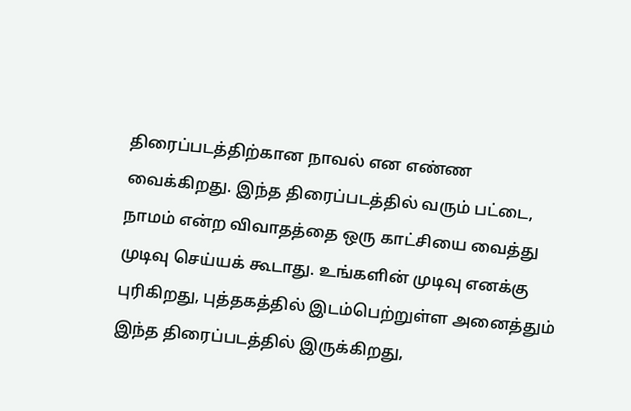திரைப்படத்திற்கான நாவல் என எண்ண வைக்கிறது. இந்த திரைப்படத்தில் வரும் பட்டை, நாமம் என்ற விவாதத்தை ஒரு காட்சியை வைத்து முடிவு செய்யக் கூடாது. உங்களின் முடிவு எனக்கு புரிகிறது, புத்தகத்தில் இடம்பெற்றுள்ள அனைத்தும் இந்த திரைப்படத்தில் இருக்கிறது,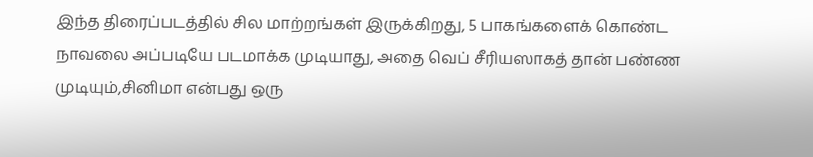இந்த திரைப்படத்தில் சில மாற்றங்கள் இருக்கிறது, 5 பாகங்களைக் கொண்ட நாவலை அப்படியே படமாக்க முடியாது, அதை வெப் சீரியஸாகத் தான் பண்ண முடியும்,சினிமா என்பது ஒரு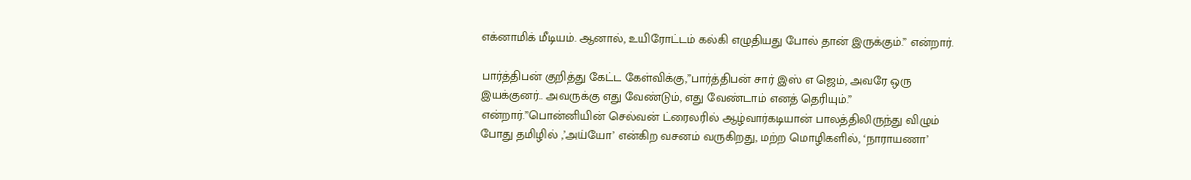எக்னாமிக் மீடியம். ஆனால், உயிரோட்டம் கல்கி எழுதியது போல் தான் இருக்கும்.” என்றார்.

பார்த்திபன் குறித்து கேட்ட கேள்விக்கு,”பார்த்திபன் சார் இஸ் எ ஜெம், அவரே ஒரு இயக்குனர்.. அவருக்கு எது வேண்டும், எது வேண்டாம் எனத் தெரியும்.” என்றார்.”பொன்னியின் செல்வன் ட்ரைலரில் ஆழ்வார்கடியான் பாலத்திலிருந்து விழும் போது தமிழில் ,’அய்யோ’ என்கிற வசனம் வருகிறது, மற்ற மொழிகளில், ‘நாராயணா’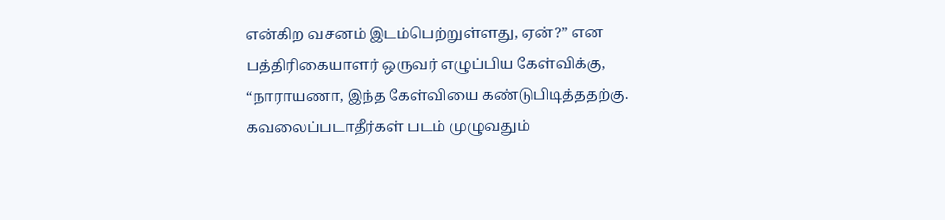என்கிற வசனம் இடம்பெற்றுள்ளது, ஏன்?” என பத்திரிகையாளர் ஒருவர் எழுப்பிய கேள்விக்கு, “நாராயணா, இந்த கேள்வியை கண்டுபிடித்ததற்கு. கவலைப்படாதீர்கள் படம் முழுவதும்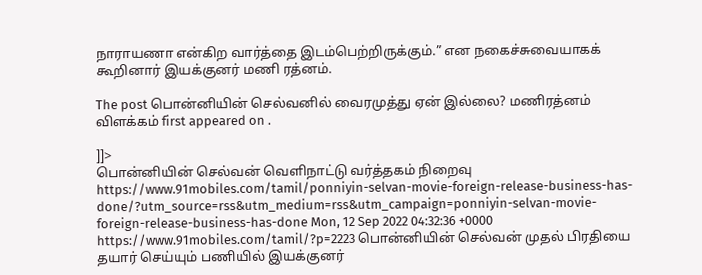நாராயணா என்கிற வார்த்தை இடம்பெற்றிருக்கும்.” என நகைச்சுவையாகக் கூறினார் இயக்குனர் மணி ரத்னம்.

The post பொன்னியின் செல்வனில் வைரமுத்து ஏன் இல்லை? மணிரத்னம் விளக்கம் first appeared on .

]]>
பொன்னியின் செல்வன் வெளிநாட்டு வர்த்தகம் நிறைவு https://www.91mobiles.com/tamil/ponniyin-selvan-movie-foreign-release-business-has-done/?utm_source=rss&utm_medium=rss&utm_campaign=ponniyin-selvan-movie-foreign-release-business-has-done Mon, 12 Sep 2022 04:32:36 +0000 https://www.91mobiles.com/tamil/?p=2223 பொன்னியின் செல்வன் முதல் பிரதியை தயார் செய்யும் பணியில் இயக்குனர்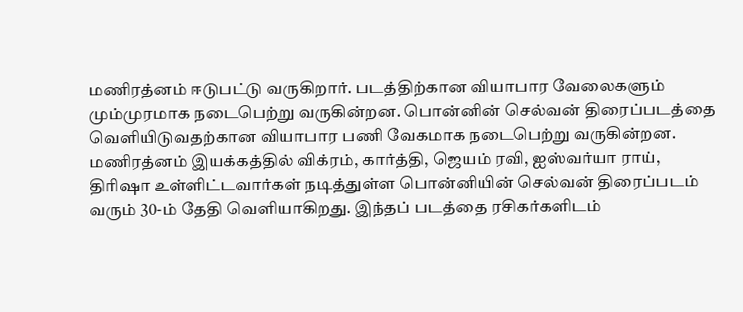மணிரத்னம் ஈடுபட்டு வருகிறார். படத்திற்கான வியாபார வேலைகளும் மும்முரமாக நடைபெற்று வருகின்றன. பொன்னின் செல்வன் திரைப்படத்தை வெளியிடுவதற்கான வியாபார பணி வேகமாக நடைபெற்று வருகின்றன. மணிரத்னம் இயக்கத்தில் விக்ரம், கார்த்தி, ஜெயம் ரவி, ஐஸ்வர்யா ராய், திரிஷா உள்ளிட்டவார்கள் நடித்துள்ள பொன்னியின் செல்வன் திரைப்படம் வரும் 30-ம் தேதி வெளியாகிறது. இந்தப் படத்தை ரசிகர்களிடம்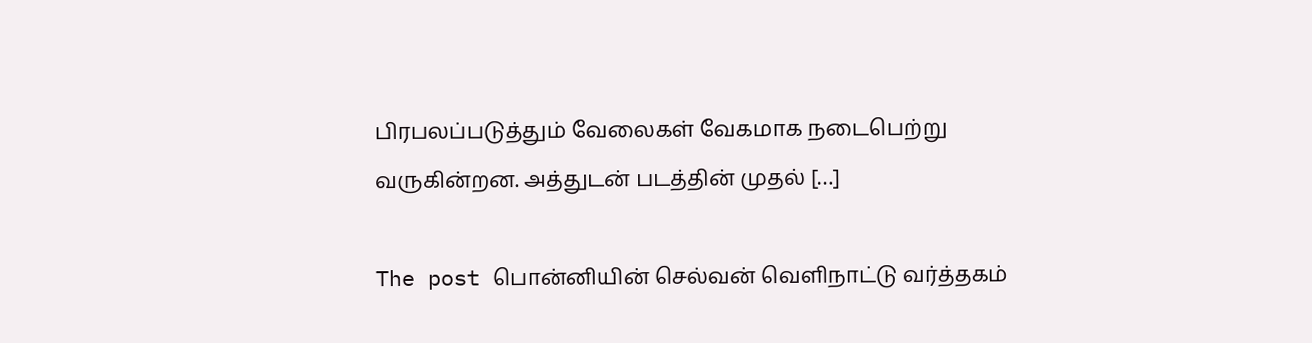பிரபலப்படுத்தும் வேலைகள் வேகமாக நடைபெற்று வருகின்றன. அத்துடன் படத்தின் முதல் […]

The post பொன்னியின் செல்வன் வெளிநாட்டு வர்த்தகம்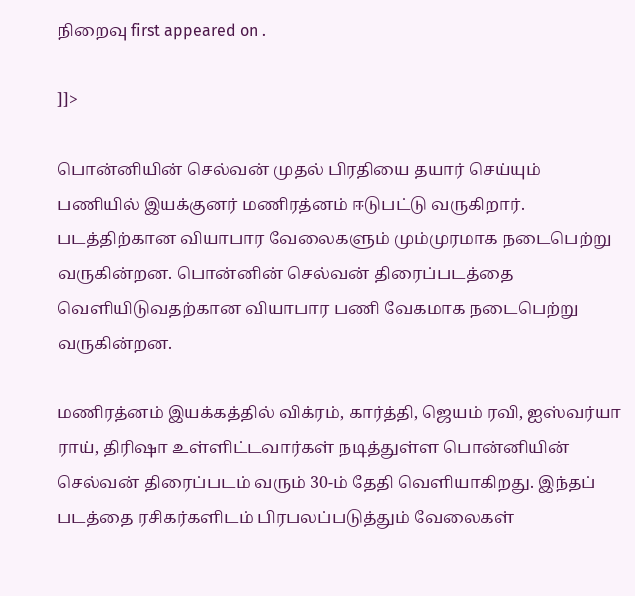நிறைவு first appeared on .

]]>

பொன்னியின் செல்வன் முதல் பிரதியை தயார் செய்யும் பணியில் இயக்குனர் மணிரத்னம் ஈடுபட்டு வருகிறார். படத்திற்கான வியாபார வேலைகளும் மும்முரமாக நடைபெற்று வருகின்றன. பொன்னின் செல்வன் திரைப்படத்தை வெளியிடுவதற்கான வியாபார பணி வேகமாக நடைபெற்று வருகின்றன.

மணிரத்னம் இயக்கத்தில் விக்ரம், கார்த்தி, ஜெயம் ரவி, ஐஸ்வர்யா ராய், திரிஷா உள்ளிட்டவார்கள் நடித்துள்ள பொன்னியின் செல்வன் திரைப்படம் வரும் 30-ம் தேதி வெளியாகிறது. இந்தப் படத்தை ரசிகர்களிடம் பிரபலப்படுத்தும் வேலைகள்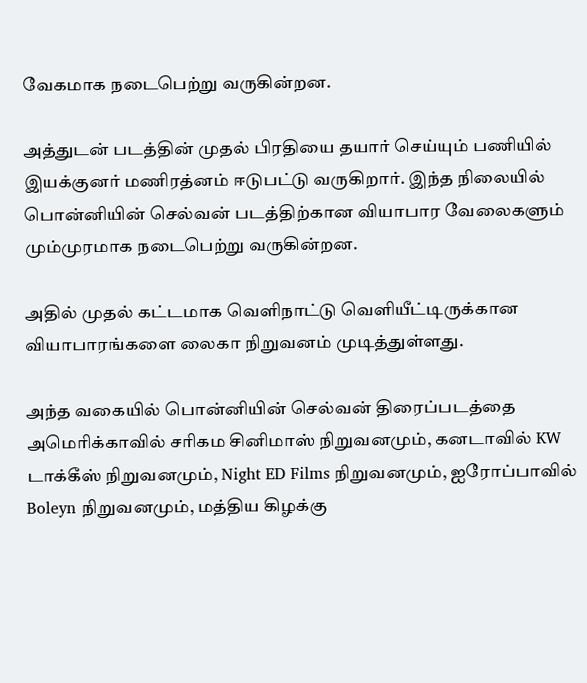வேகமாக நடைபெற்று வருகின்றன.

அத்துடன் படத்தின் முதல் பிரதியை தயார் செய்யும் பணியில் இயக்குனர் மணிரத்னம் ஈடுபட்டு வருகிறார். இந்த நிலையில் பொன்னியின் செல்வன் படத்திற்கான வியாபார வேலைகளும் மும்முரமாக நடைபெற்று வருகின்றன.

அதில் முதல் கட்டமாக வெளிநாட்டு வெளியீட்டிருக்கான வியாபாரங்களை லைகா நிறுவனம் முடித்துள்ளது.

அந்த வகையில் பொன்னியின் செல்வன் திரைப்படத்தை அமெரிக்காவில் சரிகம சினிமாஸ் நிறுவனமும், கனடாவில் KW டாக்கீஸ் நிறுவனமும், Night ED Films நிறுவனமும், ஐரோப்பாவில் Boleyn நிறுவனமும், மத்திய கிழக்கு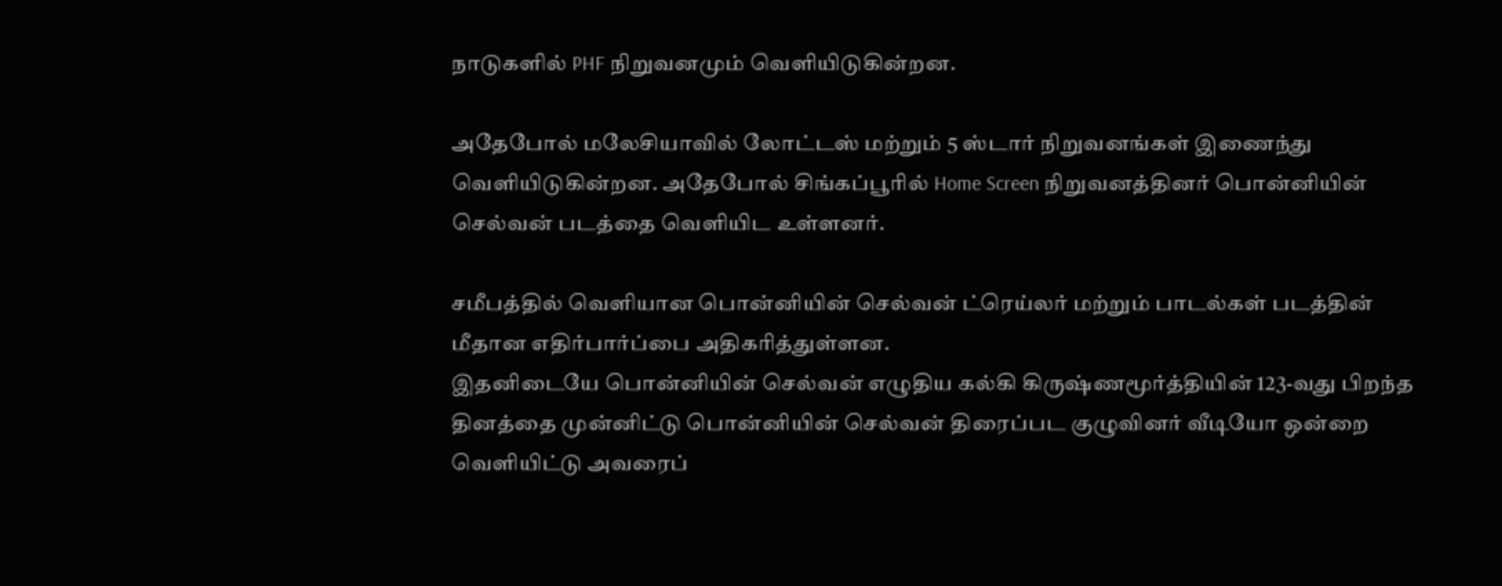நாடுகளில் PHF நிறுவனமும் வெளியிடுகின்றன.

அதேபோல் மலேசியாவில் லோட்டஸ் மற்றும் 5 ஸ்டார் நிறுவனங்கள் இணைந்து வெளியிடுகின்றன. அதேபோல் சிங்கப்பூரில் Home Screen நிறுவனத்தினர் பொன்னியின் செல்வன் படத்தை வெளியிட உள்ளனர்.

சமீபத்தில் வெளியான பொன்னியின் செல்வன் ட்ரெய்லர் மற்றும் பாடல்கள் படத்தின் மீதான எதிர்பார்ப்பை அதிகரித்துள்ளன.
இதனிடையே பொன்னியின் செல்வன் எழுதிய கல்கி கிருஷ்ணமூர்த்தியின் 123-வது பிறந்த தினத்தை முன்னிட்டு பொன்னியின் செல்வன் திரைப்பட குழுவினர் வீடியோ ஒன்றை வெளியிட்டு அவரைப்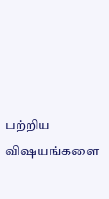பற்றிய விஷயங்களை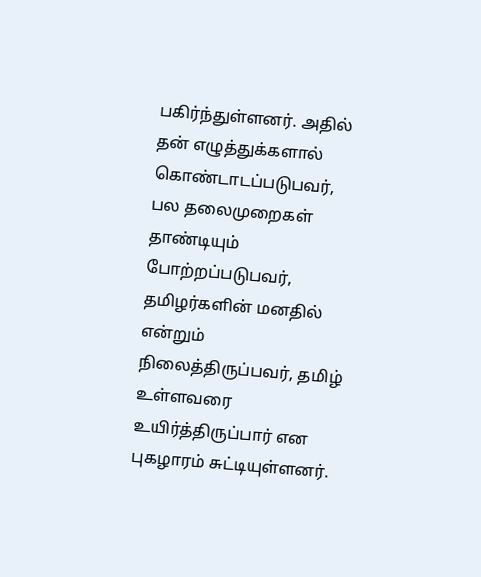பகிர்ந்துள்ளனர். அதில் தன் எழுத்துக்களால் கொண்டாடப்படுபவர், பல தலைமுறைகள் தாண்டியும் போற்றப்படுபவர், தமிழர்களின் மனதில் என்றும் நிலைத்திருப்பவர், தமிழ் உள்ளவரை உயிர்த்திருப்பார் என புகழாரம் சுட்டியுள்ளனர்.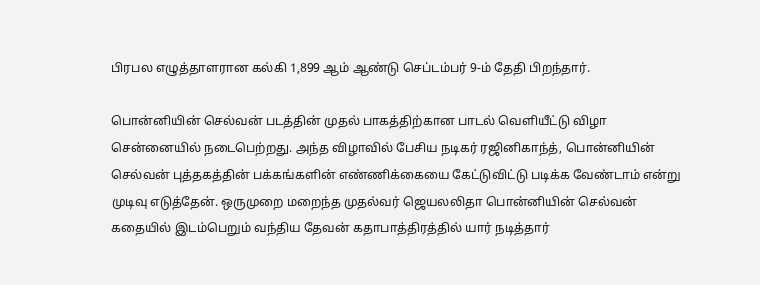பிரபல எழுத்தாளரான கல்கி 1,899 ஆம் ஆண்டு செப்டம்பர் 9-ம் தேதி பிறந்தார்.

பொன்னியின் செல்வன் படத்தின் முதல் பாகத்திற்கான பாடல் வெளியீட்டு விழா சென்னையில் நடைபெற்றது. அந்த விழாவில் பேசிய நடிகர் ரஜினிகாந்த், பொன்னியின் செல்வன் புத்தகத்தின் பக்கங்களின் எண்ணிக்கையை கேட்டுவிட்டு படிக்க வேண்டாம் என்று முடிவு எடுத்தேன். ஒருமுறை மறைந்த முதல்வர் ஜெயலலிதா பொன்னியின் செல்வன் கதையில் இடம்பெறும் வந்திய தேவன் கதாபாத்திரத்தில் யார் நடித்தார்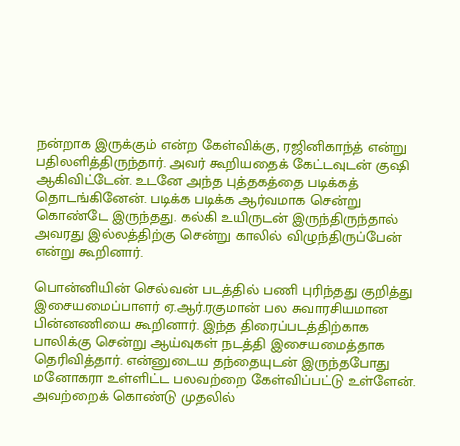நன்றாக இருக்கும் என்ற கேள்விக்கு, ரஜினிகாந்த் என்று பதிலளித்திருந்தார். அவர் கூறியதைக் கேட்டவுடன் குஷி ஆகிவிட்டேன். உடனே அந்த புத்தகத்தை படிக்கத் தொடங்கினேன். படிக்க படிக்க ஆர்வமாக சென்று கொண்டே இருந்தது. கல்கி உயிருடன் இருந்திருந்தால் அவரது இல்லத்திற்கு சென்று காலில் விழுந்திருப்பேன் என்று கூறினார்.

பொன்னியின் செல்வன் படத்தில் பணி புரிந்தது குறித்து இசையமைப்பாளர் ஏ.ஆர்.ரகுமான் பல சுவாரசியமான பின்னணியை கூறினார். இந்த திரைப்படத்திற்காக பாலிக்கு சென்று ஆய்வுகள் நடத்தி இசையமைத்தாக தெரிவித்தார். என்னுடைய தந்தையுடன் இருந்தபோது மனோகரா உள்ளிட்ட பலவற்றை கேள்விப்பட்டு உள்ளேன். அவற்றைக் கொண்டு முதலில்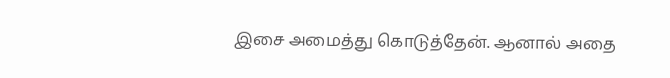இசை அமைத்து கொடுத்தேன். ஆனால் அதை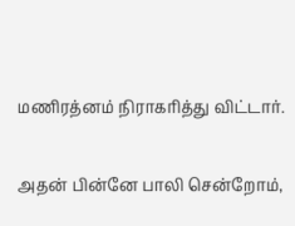மணிரத்னம் நிராகரித்து விட்டார்.

அதன் பின்னே பாலி சென்றோம்,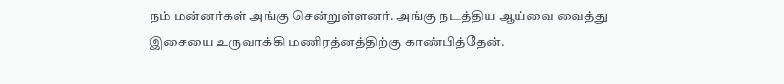நம் மன்னர்கள் அங்கு சென்றுள்ளனர். அங்கு நடத்திய ஆய்வை வைத்து இசையை உருவாக்கி மணிரத்னத்திற்கு காண்பித்தேன்.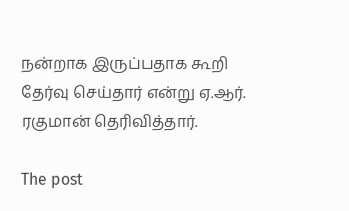நன்றாக இருப்பதாக கூறி தேர்வு செய்தார் என்று ஏ.ஆர். ரகுமான் தெரிவித்தார்.

The post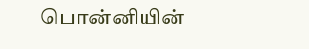பொன்னியின்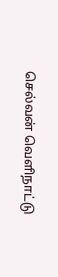செல்வன் வெளிநாட்டு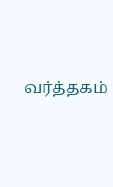வர்த்தகம்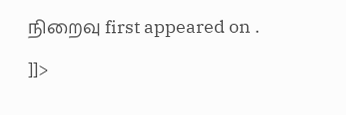நிறைவு first appeared on .

]]>